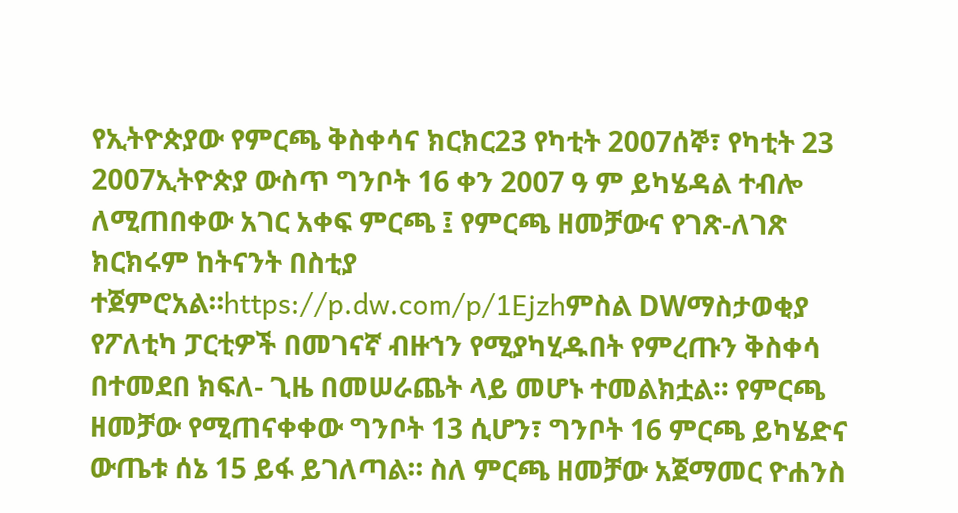የኢትዮጵያው የምርጫ ቅስቀሳና ክርክር23 የካቲት 2007ሰኞ፣ የካቲት 23 2007ኢትዮጵያ ውስጥ ግንቦት 16 ቀን 2007 ዓ ም ይካሄዳል ተብሎ ለሚጠበቀው አገር አቀፍ ምርጫ ፤ የምርጫ ዘመቻውና የገጽ-ለገጽ ክርክሩም ከትናንት በስቲያ ተጀምሮአል።https://p.dw.com/p/1Ejzhምስል DWማስታወቂያ የፖለቲካ ፓርቲዎች በመገናኛ ብዙኀን የሚያካሂዱበት የምረጡን ቅስቀሳ በተመደበ ክፍለ- ጊዜ በመሠራጨት ላይ መሆኑ ተመልክቷል። የምርጫ ዘመቻው የሚጠናቀቀው ግንቦት 13 ሲሆን፣ ግንቦት 16 ምርጫ ይካሄድና ውጤቱ ሰኔ 15 ይፋ ይገለጣል። ስለ ምርጫ ዘመቻው አጀማመር ዮሐንስ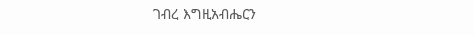ገብረ እግዚአብሔርን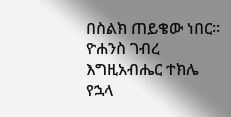በስልክ ጠይቄው ነበር። ዮሐንስ ገብረ እግዚአብሔር ተክሌ የኋላ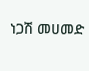ነጋሽ መሀመድ